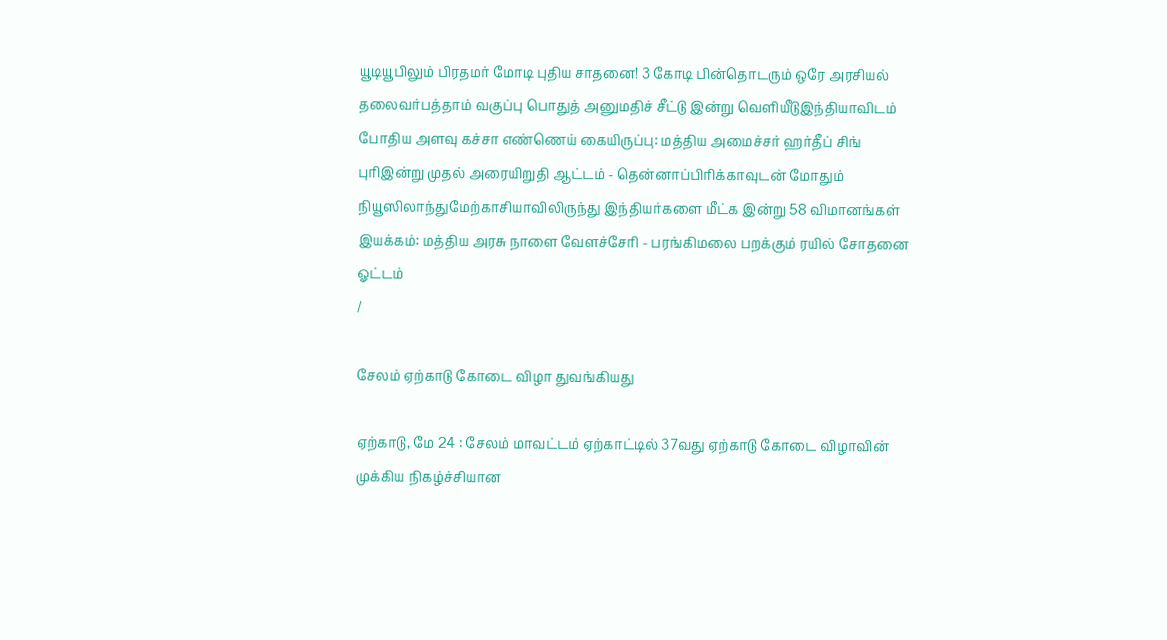யூடியூபிலும் பிரதமர் மோடி புதிய சாதனை! 3 கோடி பின்தொடரும் ஒரே அரசியல் தலைவர்பத்தாம் வகுப்பு பொதுத் அனுமதிச் சீட்டு இன்று வெளியீடுஇந்தியாவிடம் போதிய அளவு கச்சா எண்ணெய் கையிருப்பு: மத்திய அமைச்சர் ஹர்தீப் சிங் புரிஇன்று முதல் அரையிறுதி ஆட்டம் - தென்னாப்பிரிக்காவுடன் மோதும் நியூஸிலாந்துமேற்காசியாவிலிருந்து இந்தியர்களை மீட்க இன்று 58 விமானங்கள் இயக்கம்: மத்திய அரசு நாளை வேளச்சேரி - பரங்கிமலை பறக்கும் ரயில் சோதனை ஓட்டம்
/

சேலம் ஏற்காடு கோடை விழா துவங்கியது

ஏற்காடு, மே 24 : சேலம் மாவட்டம் ஏற்காட்டில் 37வது ஏற்காடு கோடை விழாவின் முக்கிய நிகழ்ச்சியான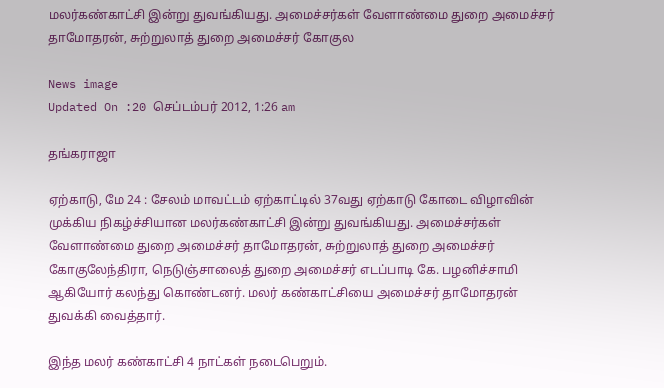மலர்கண்காட்சி இன்று துவங்கியது. அமைச்சர்கள் வேளாண்மை துறை அமைச்சர் தாமோதரன், சுற்றுலாத் துறை அமைச்சர் கோகுல

News image
Updated On :20 செப்டம்பர் 2012, 1:26 am

தங்கராஜா

ஏற்காடு, மே 24 : சேலம் மாவட்டம் ஏற்காட்டில் 37வது ஏற்காடு கோடை விழாவின் முக்கிய நிகழ்ச்சியான மலர்கண்காட்சி இன்று துவங்கியது. அமைச்சர்கள் வேளாண்மை துறை அமைச்சர் தாமோதரன், சுற்றுலாத் துறை அமைச்சர் கோகுலேந்திரா, நெடுஞ்சாலைத் துறை அமைச்சர் எடப்பாடி கே. பழனிச்சாமி ஆகியோர் கலந்து கொண்டனர். மலர் கண்காட்சியை அமைச்சர் தாமோதரன் துவக்கி வைத்தார்.

இந்த மலர் கண்காட்சி 4 நாட்கள் நடைபெறும்.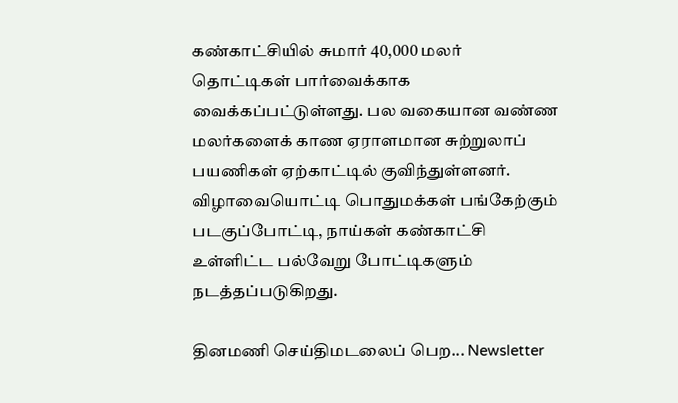கண்காட்சியில் சுமார் 40,000 மலர் தொட்டிகள் பார்வைக்காக வைக்கப்பட்டுள்ளது. பல வகையான வண்ண மலர்களைக் காண ஏராளமான சுற்றுலாப் பயணிகள் ஏற்காட்டில் குவிந்துள்ளனர். விழாவையொட்டி பொதுமக்கள் பங்கேற்கும் படகுப்போட்டி, நாய்கள் கண்காட்சி உள்ளிட்ட பல்வேறு போட்டிகளும் நடத்தப்படுகிறது.

தினமணி செய்திமடலைப் பெற... Newsletter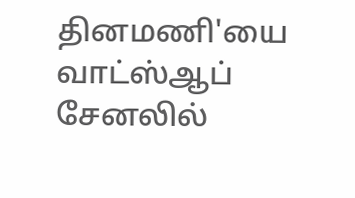தினமணி'யை வாட்ஸ்ஆப் சேனலில்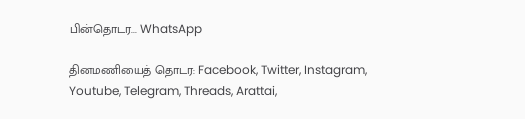பின்தொடர... WhatsApp

தினமணியைத் தொடர: Facebook, Twitter, Instagram, Youtube, Telegram, Threads, Arattai,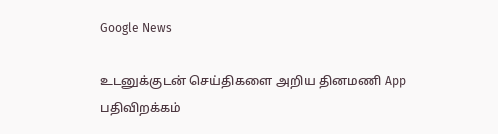Google News

உடனுக்குடன் செய்திகளை அறிய தினமணி App பதிவிறக்கம்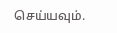செய்யவும்.